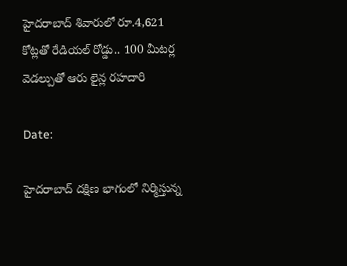హైదరాబాద్ శివారులో రూ.4,621 కోట్లతో రేడియల్ రోడ్డు.. 100 మీటర్ల వెడల్పుతో ఆరు లైన్ల రహదారి

Date:

హైదరాబాద్ దక్షిణ భాగంలో నిర్మిస్తున్న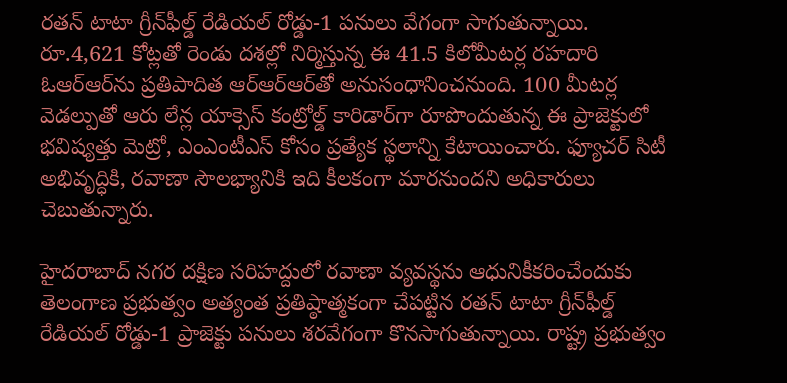రతన్ టాటా గ్రీన్‌ఫీల్డ్ రేడియల్ రోడ్డు-1 పనులు వేగంగా సాగుతున్నాయి. రూ.4,621 కోట్లతో రెండు దశల్లో నిర్మిస్తున్న ఈ 41.5 కిలోమీటర్ల రహదారి ఓఆర్‌ఆర్‌ను ప్రతిపాదిత ఆర్‌ఆర్‌ఆర్‌తో అనుసంధానించనుంది. 100 మీటర్ల వెడల్పుతో ఆరు లేన్ల యాక్సెస్ కంట్రోల్డ్ కారిడార్‌గా రూపొందుతున్న ఈ ప్రాజెక్టులో భవిష్యత్తు మెట్రో, ఎంఎంటీఎస్ కోసం ప్రత్యేక స్థలాన్ని కేటాయించారు. ఫ్యూచర్ సిటీ అభివృద్ధికి, రవాణా సౌలభ్యానికి ఇది కీలకంగా మారనుందని అధికారులు చెబుతున్నారు.

హైదరాబాద్ నగర దక్షిణ సరిహద్దులో రవాణా వ్యవస్థను ఆధునికీకరించేందుకు తెలంగాణ ప్రభుత్వం అత్యంత ప్రతిష్ఠాత్మకంగా చేపట్టిన రతన్ టాటా గ్రీన్‌ఫీల్డ్ రేడియల్ రోడ్డు-1 ప్రాజెక్టు పనులు శరవేగంగా కొనసాగుతున్నాయి. రాష్ట్ర ప్రభుత్వం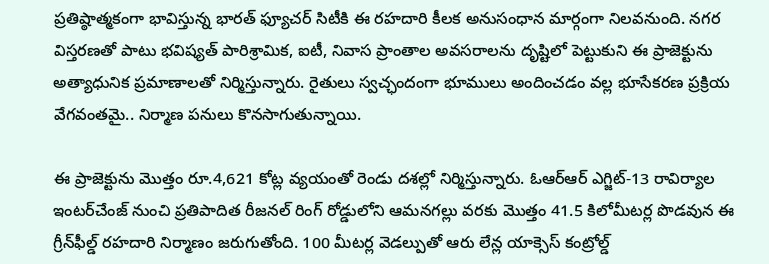ప్రతిష్ఠాత్మకంగా భావిస్తున్న భారత్ ఫ్యూచర్ సిటీకి ఈ రహదారి కీలక అనుసంధాన మార్గంగా నిలవనుంది. నగర విస్తరణతో పాటు భవిష్యత్ పారిశ్రామిక, ఐటీ, నివాస ప్రాంతాల అవసరాలను దృష్టిలో పెట్టుకుని ఈ ప్రాజెక్టును అత్యాధునిక ప్రమాణాలతో నిర్మిస్తున్నారు. రైతులు స్వచ్ఛందంగా భూములు అందించడం వల్ల భూసేకరణ ప్రక్రియ వేగవంతమై.. నిర్మాణ పనులు కొనసాగుతున్నాయి.

ఈ ప్రాజెక్టును మొత్తం రూ.4,621 కోట్ల వ్యయంతో రెండు దశల్లో నిర్మిస్తున్నారు. ఓఆర్ఆర్ ఎగ్జిట్-13 రావిర్యాల ఇంటర్‌చేంజ్ నుంచి ప్రతిపాదిత రీజనల్ రింగ్ రోడ్డులోని ఆమనగల్లు వరకు మొత్తం 41.5 కిలోమీటర్ల పొడవున ఈ గ్రీన్‌ఫీల్డ్ రహదారి నిర్మాణం జరుగుతోంది. 100 మీటర్ల వెడల్పుతో ఆరు లేన్ల యాక్సెస్ కంట్రోల్డ్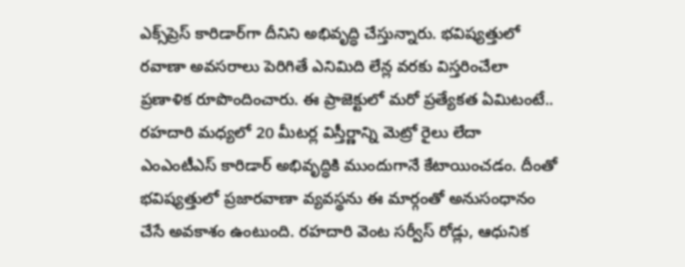ఎక్స్‌ప్రెస్ కారిడార్‌గా దీనిని అభివృద్ధి చేస్తున్నారు. భవిష్యత్తులో రవాణా అవసరాలు పెరిగితే ఎనిమిది లేన్ల వరకు విస్తరించేలా ప్రణాళిక రూపొందించారు. ఈ ప్రాజెక్టులో మరో ప్రత్యేకత ఏమిటంటే.. రహదారి మధ్యలో 20 మీటర్ల విస్తీర్ణాన్ని మెట్రో రైలు లేదా ఎంఎంటీఎస్ కారిడార్ అభివృద్ధికి ముందుగానే కేటాయించడం. దీంతో భవిష్యత్తులో ప్రజారవాణా వ్యవస్థను ఈ మార్గంతో అనుసంధానం చేసే అవకాశం ఉంటుంది. రహదారి వెంట సర్వీస్ రోడ్లు, ఆధునిక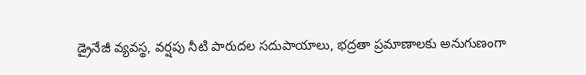డ్రైనేజీ వ్యవస్థ, వర్షపు నీటి పారుదల సదుపాయాలు, భద్రతా ప్రమాణాలకు అనుగుణంగా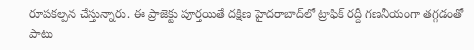రూపకల్పన చేస్తున్నారు. ఈ ప్రాజెక్టు పూర్తయితే దక్షిణ హైదరాబాద్‌లో ట్రాఫిక్ రద్దీ గణనీయంగా తగ్గడంతో పాటు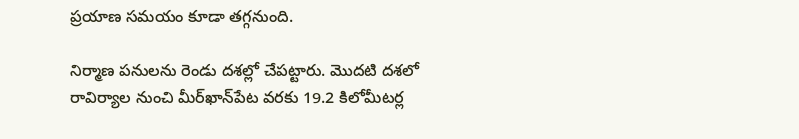ప్రయాణ సమయం కూడా తగ్గనుంది.

నిర్మాణ పనులను రెండు దశల్లో చేపట్టారు. మొదటి దశలో రావిర్యాల నుంచి మీర్‌ఖాన్‌పేట వరకు 19.2 కిలోమీటర్ల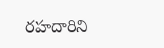రహదారిని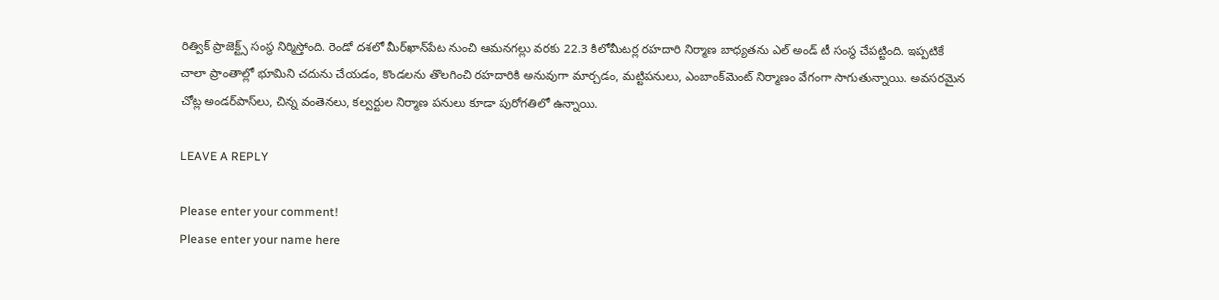రిత్విక్ ప్రాజెక్ట్స్ సంస్థ నిర్మిస్తోంది. రెండో దశలో మీర్‌ఖాన్‌పేట నుంచి ఆమనగల్లు వరకు 22.3 కిలోమీటర్ల రహదారి నిర్మాణ బాధ్యతను ఎల్ అండ్ టీ సంస్థ చేపట్టింది. ఇప్పటికే చాలా ప్రాంతాల్లో భూమిని చదును చేయడం, కొండలను తొలగించి రహదారికి అనువుగా మార్చడం, మట్టిపనులు, ఎంబాంక్‌మెంట్ నిర్మాణం వేగంగా సాగుతున్నాయి. అవసరమైన చోట్ల అండర్‌పాస్‌లు, చిన్న వంతెనలు, కల్వర్టుల నిర్మాణ పనులు కూడా పురోగతిలో ఉన్నాయి.

LEAVE A REPLY

Please enter your comment!
Please enter your name here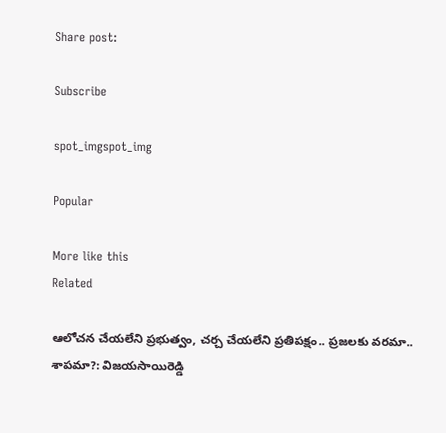Share post:

Subscribe

spot_imgspot_img

Popular

More like this
Related

ఆలోచన చేయలేని ప్రభుత్వం, చర్చ చేయలేని ప్రతిపక్షం.. ప్రజలకు వరమా.. శాపమా?: విజయసాయిరెడ్డి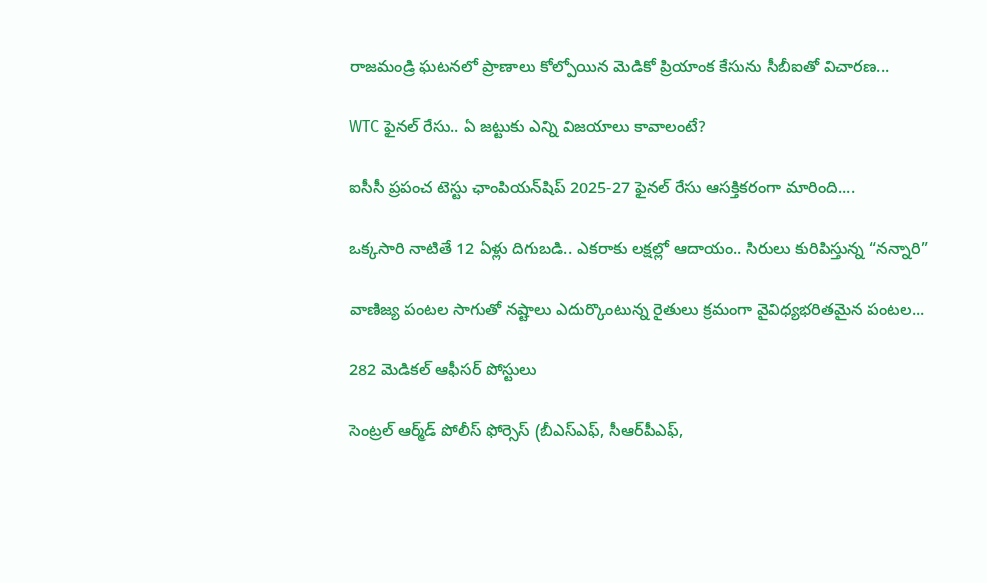రాజమండ్రి ఘటనలో ప్రాణాలు కోల్పోయిన మెడికో ప్రియాంక కేసును సీబీఐతో విచారణ...

WTC ఫైనల్ రేసు.. ఏ జట్టుకు ఎన్ని విజయాలు కావాలంటే?

ఐసీసీ ప్రపంచ టెస్టు ఛాంపియన్‌షిప్ 2025-27 ఫైనల్ రేసు ఆసక్తికరంగా మారింది....

ఒక్కసారి నాటితే 12 ఏళ్లు దిగుబడి.. ఎకరాకు లక్షల్లో ఆదాయం.. సిరులు కురిపిస్తున్న “నన్నారి”

వాణిజ్య పంటల సాగుతో నష్టాలు ఎదుర్కొంటున్న రైతులు క్రమంగా వైవిధ్యభరితమైన పంటల...

282 మెడికల్‌ ఆఫీసర్‌ పోస్టులు

సెంట్రల్‌ ఆర్మ్‌డ్‌ పోలీస్‌ ఫోర్సెస్‌ (బీఎస్‌ఎఫ్‌, సీఆర్‌పీఎఫ్‌,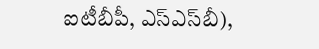ఐటీబీపీ, ఎస్‌ఎస్‌బీ),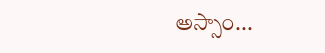అస్సాం...